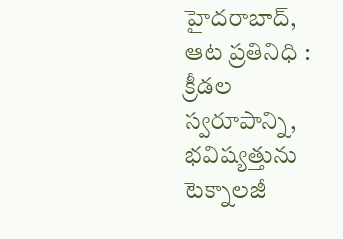హైదరాబాద్, ఆట ప్రతినిధి : క్రీడల స్వరూపాన్ని, భవిష్యత్తును టెక్నాలజీ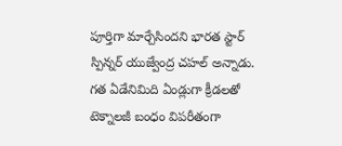పూర్తిగా మార్చేసిందని భారత స్టార్ స్పిన్నర్ యుజ్వేంద్ర చహల్ అన్నాడు. గత ఏడేనిమిది ఏండ్లుగా క్రీడలతో టెక్నాలజీ బంధం విపరీతంగా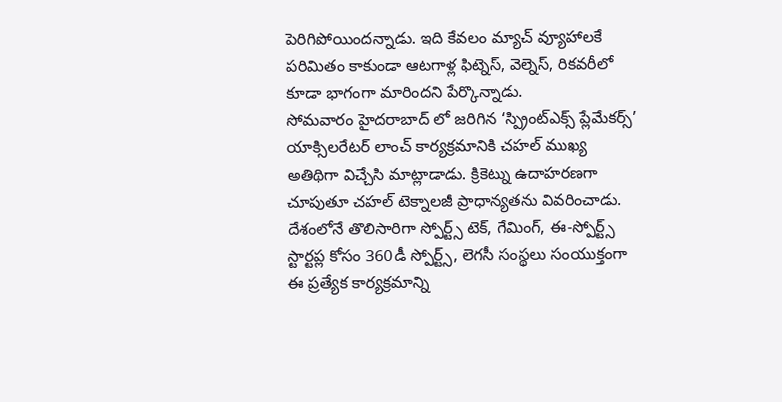పెరిగిపోయిందన్నాడు. ఇది కేవలం మ్యాచ్ వ్యూహాలకే పరిమితం కాకుండా ఆటగాళ్ల ఫిట్నెస్, వెల్నెస్, రికవరీలో కూడా భాగంగా మారిందని పేర్కొన్నాడు.
సోమవారం హైదరాబాద్ లో జరిగిన ‘స్ప్రింట్ఎక్స్ ప్లేమేకర్స్’ యాక్సిలరేటర్ లాంచ్ కార్యక్రమానికి చహల్ ముఖ్య అతిథిగా విచ్చేసి మాట్లాడాడు. క్రికెట్ను ఉదాహరణగా చూపుతూ చహల్ టెక్నాలజీ ప్రాధాన్యతను వివరించాడు. దేశంలోనే తొలిసారిగా స్పోర్ట్స్ టెక్, గేమింగ్, ఈ-స్పోర్ట్స్ స్టార్టప్ల కోసం 360డీ స్పోర్ట్స్, లెగసీ సంస్థలు సంయుక్తంగా ఈ ప్రత్యేక కార్యక్రమాన్ని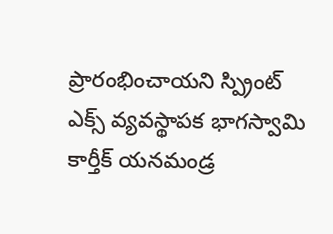ప్రారంభించాయని స్ప్రింట్ ఎక్స్ వ్యవస్థాపక భాగస్వామి కార్తీక్ యనమండ్ర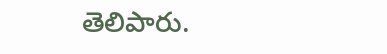తెలిపారు.